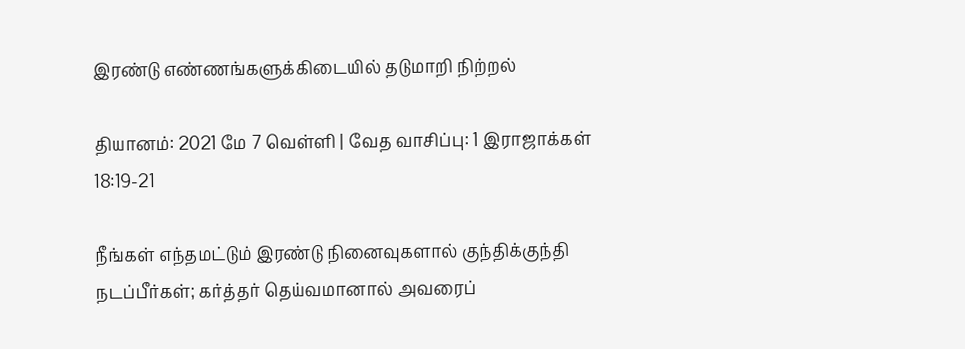இரண்டு எண்ணங்களுக்கிடையில் தடுமாறி நிற்றல்

தியானம்: 2021 மே 7 வெள்ளி | வேத வாசிப்பு: 1 இராஜாக்கள் 18:19-21

நீங்கள் எந்தமட்டும் இரண்டு நினைவுகளால் குந்திக்குந்தி நடப்பீர்கள்; கர்த்தர் தெய்வமானால் அவரைப்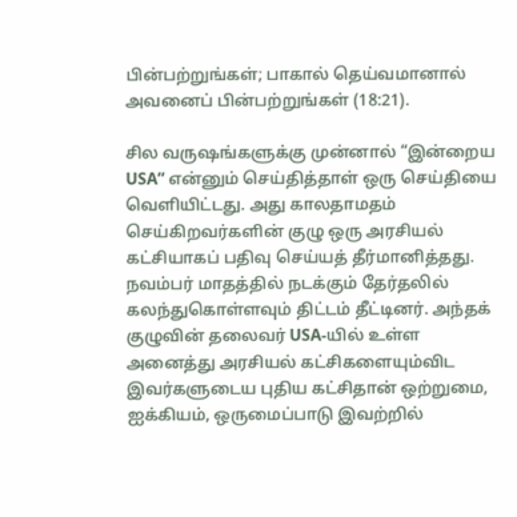பின்பற்றுங்கள்; பாகால் தெய்வமானால் அவனைப் பின்பற்றுங்கள் (18:21).

சில வருஷங்களுக்கு முன்னால் “இன்றைய USA” என்னும் செய்தித்தாள் ஒரு செய்தியை வெளியிட்டது. அது காலதாமதம் செய்கிறவர்களின் குழு ஒரு அரசியல் கட்சியாகப் பதிவு செய்யத் தீர்மானித்தது. நவம்பர் மாதத்தில் நடக்கும் தேர்தலில் கலந்துகொள்ளவும் திட்டம் தீட்டினர். அந்தக் குழுவின் தலைவர் USA-யில் உள்ள அனைத்து அரசியல் கட்சிகளையும்விட இவர்களுடைய புதிய கட்சிதான் ஒற்றுமை, ஐக்கியம், ஒருமைப்பாடு இவற்றில்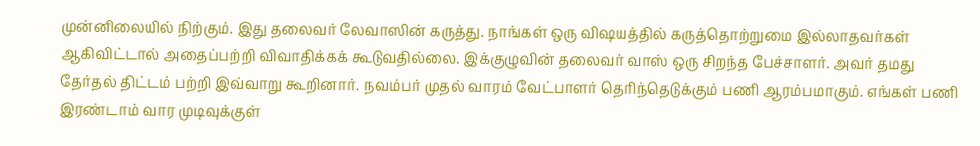முன்னிலையில் நிற்கும். இது தலைவர் லேவாஸின் கருத்து. நாங்கள் ஒரு விஷயத்தில் கருத்தொற்றுமை இல்லாதவர்கள் ஆகிவிட்டால் அதைப்பற்றி விவாதிக்கக் கூடுவதில்லை. இக்குழுவின் தலைவர் வாஸ் ஒரு சிறந்த பேச்சாளர். அவர் தமது தேர்தல் திட்டம் பற்றி இவ்வாறு கூறினார். நவம்பர் முதல் வாரம் வேட்பாளர் தெரிந்தெடுக்கும் பணி ஆரம்பமாகும். எங்கள் பணி இரண்டாம் வார முடிவுக்குள்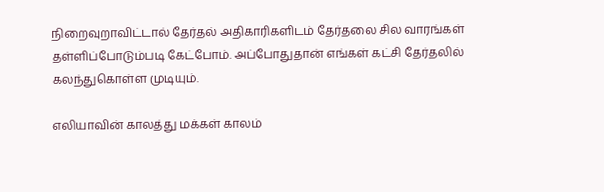நிறைவுறாவிட்டால் தேர்தல் அதிகாரிகளிடம் தேர்தலை சில வாரங்கள் தள்ளிப்போடும்படி கேட்போம். அப்போதுதான் எங்கள் கட்சி தேர்தலில் கலந்துகொள்ள முடியும்.

எலியாவின் காலத்து மக்கள் காலம்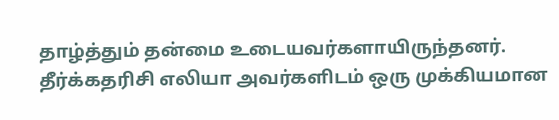தாழ்த்தும் தன்மை உடையவர்களாயிருந்தனர். தீர்க்கதரிசி எலியா அவர்களிடம் ஒரு முக்கியமான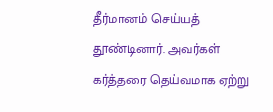தீர்மானம் செய்யத் தூண்டினார். அவர்கள் கர்த்தரை தெய்வமாக ஏற்று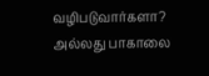வழிபடுவார்களா? அல்லது பாகாலை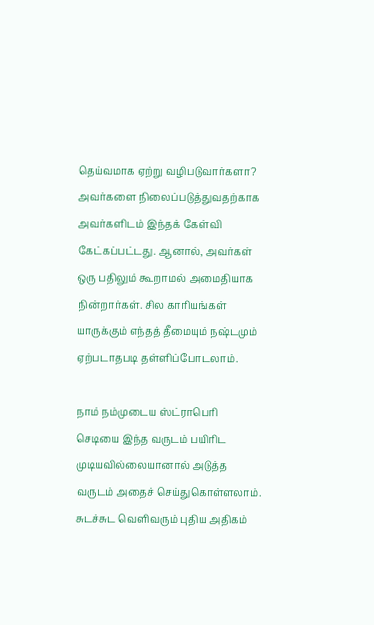தெய்வமாக ஏற்று வழிபடுவார்களா? அவர்களை நிலைப்படுத்துவதற்காக அவர்களிடம் இந்தக் கேள்வி கேட்கப்பட்டது. ஆனால், அவர்கள் ஒரு பதிலும் கூறாமல் அமைதியாக நின்றார்கள். சில காரியங்கள் யாருக்கும் எந்தத் தீமையும் நஷ்டமும் ஏற்படாதபடி தள்ளிப்போடலாம்.

நாம் நம்முடைய ஸ்ட்ராபெரி செடியை இந்த வருடம் பயிரிட முடியவில்லையானால் அடுத்த வருடம் அதைச் செய்துகொள்ளலாம். சுடச்சுட வெளிவரும் புதிய அதிகம்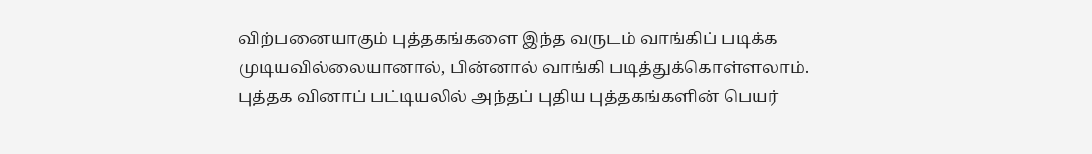விற்பனையாகும் புத்தகங்களை இந்த வருடம் வாங்கிப் படிக்க முடியவில்லையானால், பின்னால் வாங்கி படித்துக்கொள்ளலாம். புத்தக வினாப் பட்டியலில் அந்தப் புதிய புத்தகங்களின் பெயர்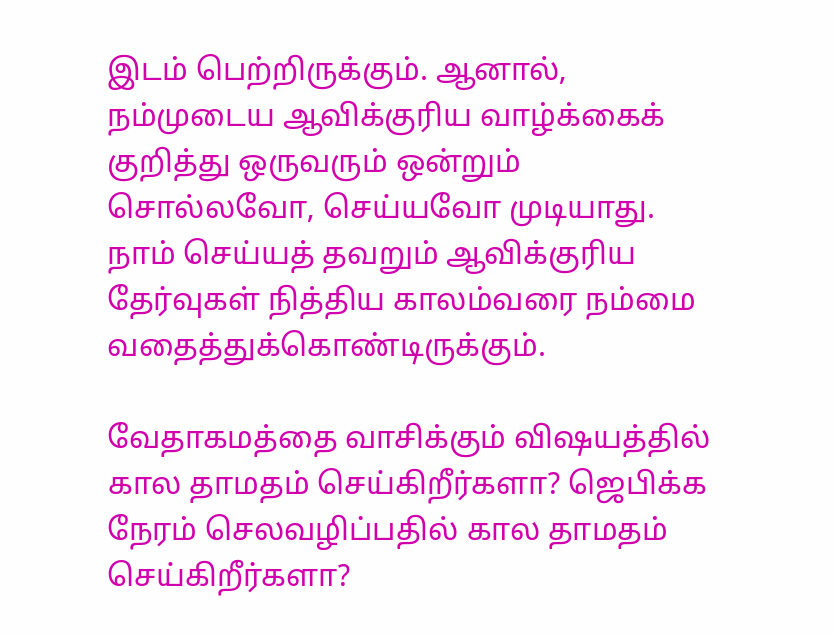இடம் பெற்றிருக்கும். ஆனால், நம்முடைய ஆவிக்குரிய வாழ்க்கைக் குறித்து ஒருவரும் ஒன்றும் சொல்லவோ, செய்யவோ முடியாது. நாம் செய்யத் தவறும் ஆவிக்குரிய தேர்வுகள் நித்திய காலம்வரை நம்மை வதைத்துக்கொண்டிருக்கும்.

வேதாகமத்தை வாசிக்கும் விஷயத்தில் கால தாமதம் செய்கிறீர்களா? ஜெபிக்க நேரம் செலவழிப்பதில் கால தாமதம் செய்கிறீர்களா?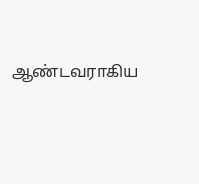ஆண்டவராகிய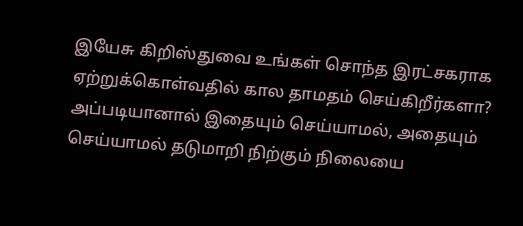இயேசு கிறிஸ்துவை உங்கள் சொந்த இரட்சகராக ஏற்றுக்கொள்வதில் கால தாமதம் செய்கிறீர்களா? அப்படியானால் இதையும் செய்யாமல், அதையும் செய்யாமல் தடுமாறி நிற்கும் நிலையை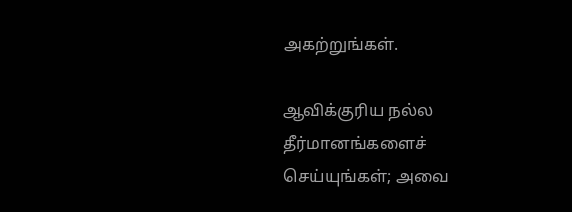அகற்றுங்கள்.

ஆவிக்குரிய நல்ல தீர்மானங்களைச் செய்யுங்கள்; அவை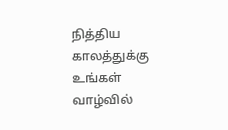நித்திய காலத்துக்கு உங்கள் வாழ்வில்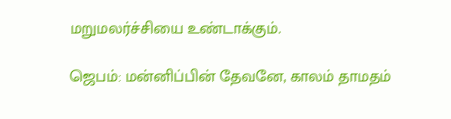மறுமலர்ச்சியை உண்டாக்கும்.

ஜெபம்: மன்னிப்பின் தேவனே, காலம் தாமதம்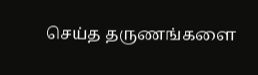செய்த தருணங்களை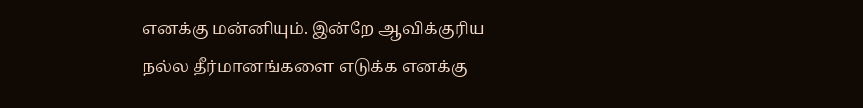எனக்கு மன்னியும். இன்றே ஆவிக்குரிய நல்ல தீர்மானங்களை எடுக்க எனக்கு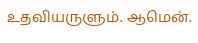உதவியருளும். ஆமென்.